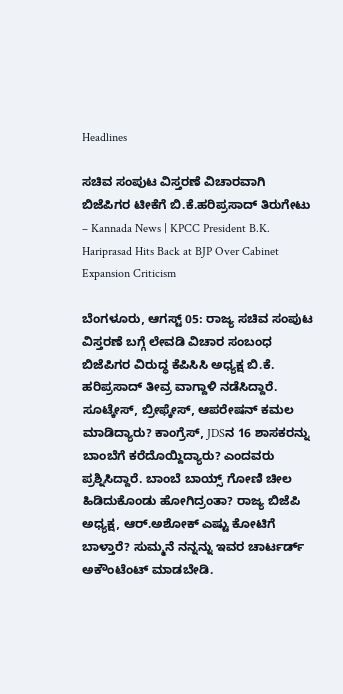Headlines

ಸಚಿವ ಸಂಪುಟ ವಿಸ್ತರಣೆ ವಿಚಾರವಾಗಿ ಬಿಜೆಪಿಗರ ಟೀಕೆಗೆ ಬಿ.ಕೆ.ಹರಿಪ್ರಸಾದ್ ತಿರುಗೇಟು – Kannada News | KPCC President B.K. Hariprasad Hits Back at BJP Over Cabinet Expansion Criticism

ಬೆಂಗಳೂರು, ಆಗಸ್ಟ್ 05: ರಾಜ್ಯ ಸಚಿವ ಸಂಪುಟ ವಿಸ್ತರಣೆ ಬಗ್ಗೆ ಲೇವಡಿ ವಿಚಾರ ಸಂಬಂಧ ಬಿಜೆಪಿಗರ ವಿರುದ್ಧ ಕೆಪಿಸಿಸಿ ಅಧ್ಯಕ್ಷ ಬಿ.ಕೆ. ಹರಿಪ್ರಸಾದ್ ತೀವ್ರ ವಾಗ್ದಾಳಿ ನಡೆಸಿದ್ದಾರೆ. ಸೂಟ್ಕೇಸ್, ಬ್ರೀಫ್ಕೇಸ್, ಆಪರೇಷನ್ ಕಮಲ ಮಾಡಿದ್ಯಾರು? ಕಾಂಗ್ರೆಸ್, JDSನ 16 ಶಾಸಕರನ್ನು ಬಾಂಬೆಗೆ ಕರೆದೊಯ್ದಿದ್ಯಾರು? ಎಂದವರು ಪ್ರಶ್ನಿಸಿದ್ದಾರೆ. ಬಾಂಬೆ ಬಾಯ್ಸ್ ಗೋಣಿ ಚೀಲ ಹಿಡಿದುಕೊಂಡು ಹೋಗಿದ್ರಂತಾ? ರಾಜ್ಯ ಬಿಜೆಪಿ ಅಧ್ಯಕ್ಷ, ಆರ್.ಅಶೋಕ್ ಎಷ್ಟು ಕೋಟಿಗೆ ಬಾಳ್ತಾರೆ? ಸುಮ್ಮನೆ ನನ್ನನ್ನು ಇವರ ಚಾರ್ಟರ್ಡ್ ಅಕೌಂಟೆಂಟ್ ಮಾಡಬೇಡಿ.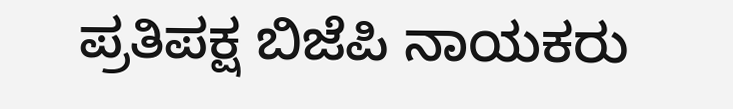ಪ್ರತಿಪಕ್ಷ ಬಿಜೆಪಿ ನಾಯಕರು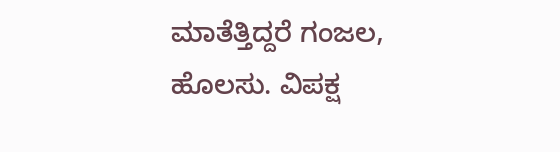ಮಾತೆತ್ತಿದ್ದರೆ ಗಂಜಲ, ಹೊಲಸು. ವಿಪಕ್ಷ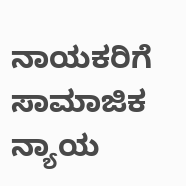ನಾಯಕರಿಗೆ ಸಾಮಾಜಿಕ ನ್ಯಾಯ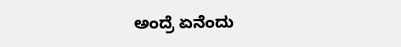ಅಂದ್ರೆ ಏನೆಂದು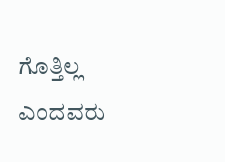ಗೊತ್ತಿಲ್ಲ ಎಂದವರು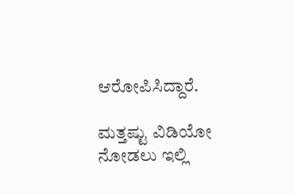ಆರೋಪಿಸಿದ್ದಾರೆ.

ಮತ್ತಷ್ಟು ವಿಡಿಯೋ ನೋಡಲು ಇಲ್ಲಿ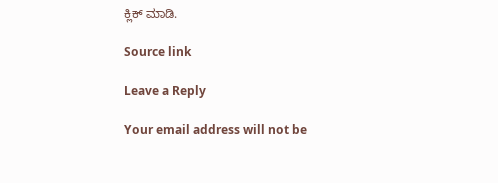ಕ್ಲಿಕ್ ಮಾಡಿ.

Source link

Leave a Reply

Your email address will not be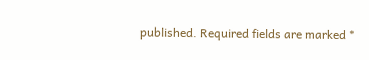published. Required fields are marked *